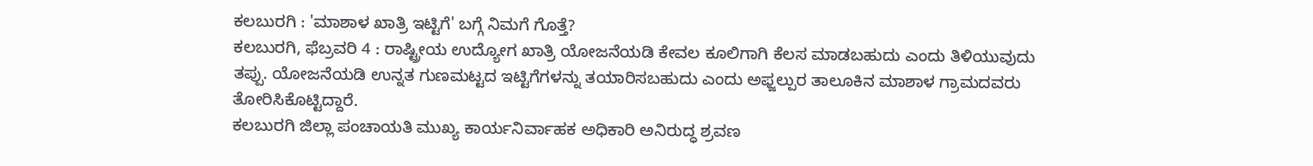ಕಲಬುರಗಿ : 'ಮಾಶಾಳ ಖಾತ್ರಿ ಇಟ್ಟಿಗೆ' ಬಗ್ಗೆ ನಿಮಗೆ ಗೊತ್ತೆ?
ಕಲಬುರಗಿ, ಫೆಬ್ರವರಿ 4 : ರಾಷ್ಟ್ರೀಯ ಉದ್ಯೋಗ ಖಾತ್ರಿ ಯೋಜನೆಯಡಿ ಕೇವಲ ಕೂಲಿಗಾಗಿ ಕೆಲಸ ಮಾಡಬಹುದು ಎಂದು ತಿಳಿಯುವುದು ತಪ್ಪು. ಯೋಜನೆಯಡಿ ಉನ್ನತ ಗುಣಮಟ್ಟದ ಇಟ್ಟಿಗೆಗಳನ್ನು ತಯಾರಿಸಬಹುದು ಎಂದು ಅಫ್ಜಲ್ಪುರ ತಾಲೂಕಿನ ಮಾಶಾಳ ಗ್ರಾಮದವರು ತೋರಿಸಿಕೊಟ್ಟಿದ್ದಾರೆ.
ಕಲಬುರಗಿ ಜಿಲ್ಲಾ ಪಂಚಾಯತಿ ಮುಖ್ಯ ಕಾರ್ಯನಿರ್ವಾಹಕ ಅಧಿಕಾರಿ ಅನಿರುದ್ಧ ಶ್ರವಣ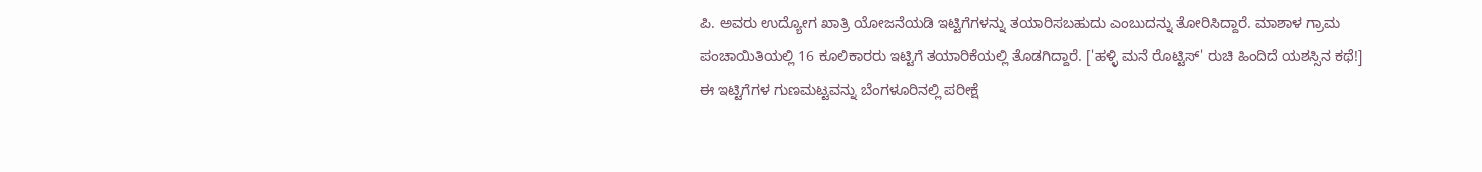ಪಿ. ಅವರು ಉದ್ಯೋಗ ಖಾತ್ರಿ ಯೋಜನೆಯಡಿ ಇಟ್ಟಿಗೆಗಳನ್ನು ತಯಾರಿಸಬಹುದು ಎಂಬುದನ್ನು ತೋರಿಸಿದ್ದಾರೆ. ಮಾಶಾಳ ಗ್ರಾಮ ಪಂಚಾಯಿತಿಯಲ್ಲಿ 16 ಕೂಲಿಕಾರರು ಇಟ್ಟಿಗೆ ತಯಾರಿಕೆಯಲ್ಲಿ ತೊಡಗಿದ್ದಾರೆ. ['ಹಳ್ಳಿ ಮನೆ ರೊಟ್ಟಿಸ್' ರುಚಿ ಹಿಂದಿದೆ ಯಶಸ್ಸಿನ ಕಥೆ!]
ಈ ಇಟ್ಟಿಗೆಗಳ ಗುಣಮಟ್ಟವನ್ನು ಬೆಂಗಳೂರಿನಲ್ಲಿ ಪರೀಕ್ಷೆ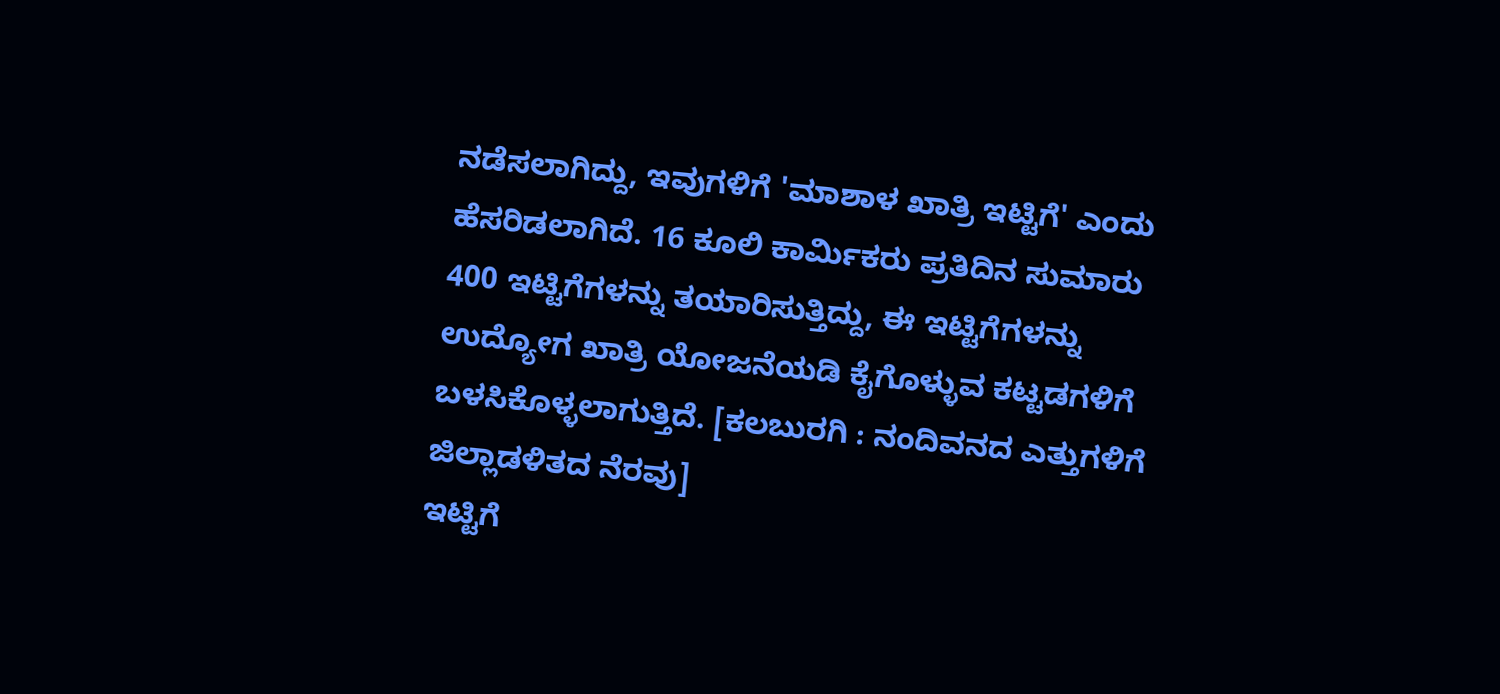ನಡೆಸಲಾಗಿದ್ದು, ಇವುಗಳಿಗೆ 'ಮಾಶಾಳ ಖಾತ್ರಿ ಇಟ್ಟಿಗೆ' ಎಂದು ಹೆಸರಿಡಲಾಗಿದೆ. 16 ಕೂಲಿ ಕಾರ್ಮಿಕರು ಪ್ರತಿದಿನ ಸುಮಾರು 400 ಇಟ್ಟಿಗೆಗಳನ್ನು ತಯಾರಿಸುತ್ತಿದ್ದು, ಈ ಇಟ್ಟಿಗೆಗಳನ್ನು ಉದ್ಯೋಗ ಖಾತ್ರಿ ಯೋಜನೆಯಡಿ ಕೈಗೊಳ್ಳುವ ಕಟ್ಟಡಗಳಿಗೆ ಬಳಸಿಕೊಳ್ಳಲಾಗುತ್ತಿದೆ. [ಕಲಬುರಗಿ : ನಂದಿವನದ ಎತ್ತುಗಳಿಗೆ ಜಿಲ್ಲಾಡಳಿತದ ನೆರವು]
ಇಟ್ಟಿಗೆ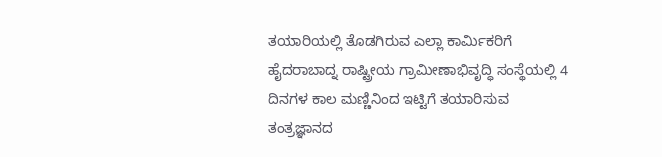ತಯಾರಿಯಲ್ಲಿ ತೊಡಗಿರುವ ಎಲ್ಲಾ ಕಾರ್ಮಿಕರಿಗೆ ಹೈದರಾಬಾದ್ನ ರಾಷ್ಟ್ರೀಯ ಗ್ರಾಮೀಣಾಭಿವೃದ್ಧಿ ಸಂಸ್ಥೆಯಲ್ಲಿ 4 ದಿನಗಳ ಕಾಲ ಮಣ್ಣಿನಿಂದ ಇಟ್ಟಿಗೆ ತಯಾರಿಸುವ ತಂತ್ರಜ್ಞಾನದ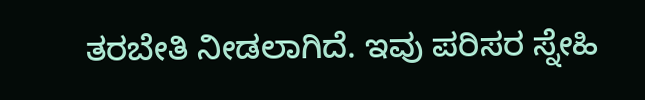ತರಬೇತಿ ನೀಡಲಾಗಿದೆ. ಇವು ಪರಿಸರ ಸ್ನೇಹಿ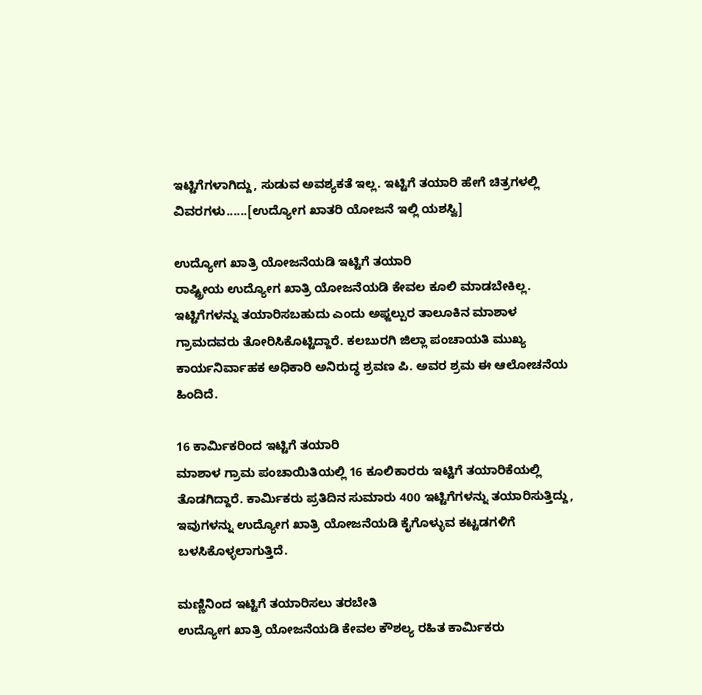ಇಟ್ಟಿಗೆಗಳಾಗಿದ್ದು, ಸುಡುವ ಅವಶ್ಯಕತೆ ಇಲ್ಲ. ಇಟ್ಟಿಗೆ ತಯಾರಿ ಹೇಗೆ ಚಿತ್ರಗಳಲ್ಲಿ ವಿವರಗಳು......[ಉದ್ಯೋಗ ಖಾತರಿ ಯೋಜನೆ ಇಲ್ಲಿ ಯಶಸ್ವಿ]

ಉದ್ಯೋಗ ಖಾತ್ರಿ ಯೋಜನೆಯಡಿ ಇಟ್ಟಿಗೆ ತಯಾರಿ
ರಾಷ್ಟ್ರೀಯ ಉದ್ಯೋಗ ಖಾತ್ರಿ ಯೋಜನೆಯಡಿ ಕೇವಲ ಕೂಲಿ ಮಾಡಬೇಕಿಲ್ಲ. ಇಟ್ಟಿಗೆಗಳನ್ನು ತಯಾರಿಸಬಹುದು ಎಂದು ಅಫ್ಜಲ್ಪುರ ತಾಲೂಕಿನ ಮಾಶಾಳ ಗ್ರಾಮದವರು ತೋರಿಸಿಕೊಟ್ಟಿದ್ದಾರೆ. ಕಲಬುರಗಿ ಜಿಲ್ಲಾ ಪಂಚಾಯತಿ ಮುಖ್ಯ ಕಾರ್ಯನಿರ್ವಾಹಕ ಅಧಿಕಾರಿ ಅನಿರುದ್ಧ ಶ್ರವಣ ಪಿ. ಅವರ ಶ್ರಮ ಈ ಆಲೋಚನೆಯ ಹಿಂದಿದೆ.

16 ಕಾರ್ಮಿಕರಿಂದ ಇಟ್ಟಿಗೆ ತಯಾರಿ
ಮಾಶಾಳ ಗ್ರಾಮ ಪಂಚಾಯಿತಿಯಲ್ಲಿ 16 ಕೂಲಿಕಾರರು ಇಟ್ಟಿಗೆ ತಯಾರಿಕೆಯಲ್ಲಿ ತೊಡಗಿದ್ದಾರೆ. ಕಾರ್ಮಿಕರು ಪ್ರತಿದಿನ ಸುಮಾರು 400 ಇಟ್ಟಿಗೆಗಳನ್ನು ತಯಾರಿಸುತ್ತಿದ್ದು, ಇವುಗಳನ್ನು ಉದ್ಯೋಗ ಖಾತ್ರಿ ಯೋಜನೆಯಡಿ ಕೈಗೊಳ್ಳುವ ಕಟ್ಟಡಗಳಿಗೆ ಬಳಸಿಕೊಳ್ಳಲಾಗುತ್ತಿದೆ.

ಮಣ್ಣಿನಿಂದ ಇಟ್ಟಿಗೆ ತಯಾರಿಸಲು ತರಬೇತಿ
ಉದ್ಯೋಗ ಖಾತ್ರಿ ಯೋಜನೆಯಡಿ ಕೇವಲ ಕೌಶಲ್ಯ ರಹಿತ ಕಾರ್ಮಿಕರು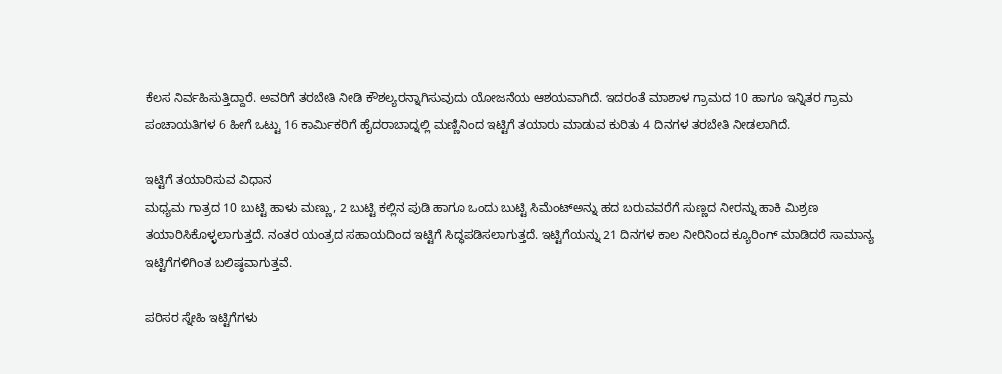ಕೆಲಸ ನಿರ್ವಹಿಸುತ್ತಿದ್ದಾರೆ. ಅವರಿಗೆ ತರಬೇತಿ ನೀಡಿ ಕೌಶಲ್ಯರನ್ನಾಗಿಸುವುದು ಯೋಜನೆಯ ಆಶಯವಾಗಿದೆ. ಇದರಂತೆ ಮಾಶಾಳ ಗ್ರಾಮದ 10 ಹಾಗೂ ಇನ್ನಿತರ ಗ್ರಾಮ ಪಂಚಾಯತಿಗಳ 6 ಹೀಗೆ ಒಟ್ಟು 16 ಕಾರ್ಮಿಕರಿಗೆ ಹೈದರಾಬಾದ್ನಲ್ಲಿ ಮಣ್ಣಿನಿಂದ ಇಟ್ಟಿಗೆ ತಯಾರು ಮಾಡುವ ಕುರಿತು 4 ದಿನಗಳ ತರಬೇತಿ ನೀಡಲಾಗಿದೆ.

ಇಟ್ಟಿಗೆ ತಯಾರಿಸುವ ವಿಧಾನ
ಮಧ್ಯಮ ಗಾತ್ರದ 10 ಬುಟ್ಟಿ ಹಾಳು ಮಣ್ಣು, 2 ಬುಟ್ಟಿ ಕಲ್ಲಿನ ಪುಡಿ ಹಾಗೂ ಒಂದು ಬುಟ್ಟಿ ಸಿಮೆಂಟ್ಅನ್ನು ಹದ ಬರುವವರೆಗೆ ಸುಣ್ಣದ ನೀರನ್ನು ಹಾಕಿ ಮಿಶ್ರಣ ತಯಾರಿಸಿಕೊಳ್ಳಲಾಗುತ್ತದೆ. ನಂತರ ಯಂತ್ರದ ಸಹಾಯದಿಂದ ಇಟ್ಟಿಗೆ ಸಿದ್ಧಪಡಿಸಲಾಗುತ್ತದೆ. ಇಟ್ಟಿಗೆಯನ್ನು 21 ದಿನಗಳ ಕಾಲ ನೀರಿನಿಂದ ಕ್ಯೂರಿಂಗ್ ಮಾಡಿದರೆ ಸಾಮಾನ್ಯ ಇಟ್ಟಿಗೆಗಳಿಗಿಂತ ಬಲಿಷ್ಠವಾಗುತ್ತವೆ.

ಪರಿಸರ ಸ್ನೇಹಿ ಇಟ್ಟಿಗೆಗಳು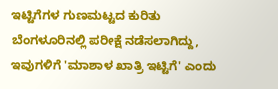ಇಟ್ಟಿಗೆಗಳ ಗುಣಮಟ್ಟದ ಕುರಿತು ಬೆಂಗಳೂರಿನಲ್ಲಿ ಪರೀಕ್ಷೆ ನಡೆಸಲಾಗಿದ್ದು, ಇವುಗಳಿಗೆ 'ಮಾಶಾಳ ಖಾತ್ರಿ ಇಟ್ಟಿಗೆ' ಎಂದು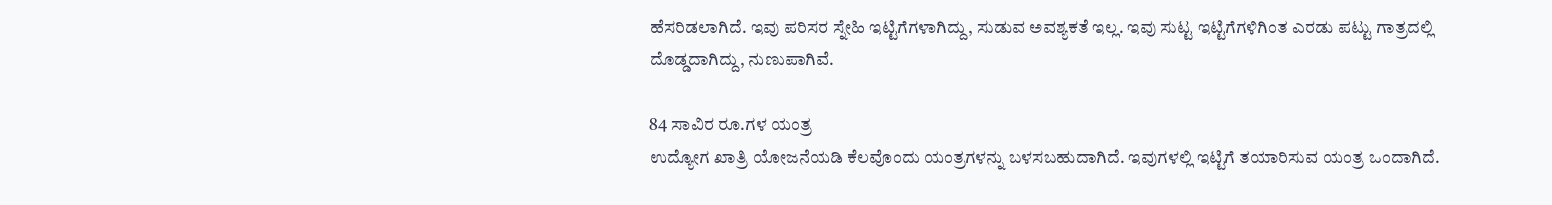ಹೆಸರಿಡಲಾಗಿದೆ. ಇವು ಪರಿಸರ ಸ್ನೇಹಿ ಇಟ್ಟಿಗೆಗಳಾಗಿದ್ದು, ಸುಡುವ ಅವಶ್ಯಕತೆ ಇಲ್ಲ. ಇವು ಸುಟ್ಟ ಇಟ್ಟಿಗೆಗಳಿಗಿಂತ ಎರಡು ಪಟ್ಟು ಗಾತ್ರದಲ್ಲಿ ದೊಡ್ಡದಾಗಿದ್ದು, ನುಣುಪಾಗಿವೆ.

84 ಸಾವಿರ ರೂ.ಗಳ ಯಂತ್ರ
ಉದ್ಯೋಗ ಖಾತ್ರಿ ಯೋಜನೆಯಡಿ ಕೆಲವೊಂದು ಯಂತ್ರಗಳನ್ನು ಬಳಸಬಹುದಾಗಿದೆ. ಇವುಗಳಲ್ಲಿ ಇಟ್ಟಿಗೆ ತಯಾರಿಸುವ ಯಂತ್ರ ಒಂದಾಗಿದೆ.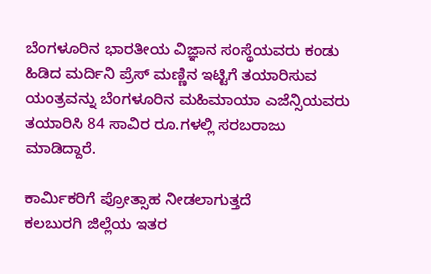ಬೆಂಗಳೂರಿನ ಭಾರತೀಯ ವಿಜ್ಞಾನ ಸಂಸ್ಥೆಯವರು ಕಂಡು ಹಿಡಿದ ಮರ್ದಿನಿ ಪ್ರೆಸ್ ಮಣ್ಣಿನ ಇಟ್ಟಿಗೆ ತಯಾರಿಸುವ ಯಂತ್ರವನ್ನು ಬೆಂಗಳೂರಿನ ಮಹಿಮಾಯಾ ಎಜೆನ್ಸಿಯವರು ತಯಾರಿಸಿ 84 ಸಾವಿರ ರೂ.ಗಳಲ್ಲಿ ಸರಬರಾಜು ಮಾಡಿದ್ದಾರೆ.

ಕಾರ್ಮಿಕರಿಗೆ ಪ್ರೋತ್ಸಾಹ ನೀಡಲಾಗುತ್ತದೆ
ಕಲಬುರಗಿ ಜಿಲ್ಲೆಯ ಇತರ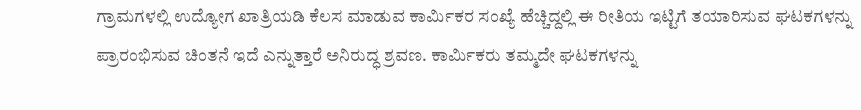ಗ್ರಾಮಗಳಲ್ಲಿ ಉದ್ಯೋಗ ಖಾತ್ರಿಯಡಿ ಕೆಲಸ ಮಾಡುವ ಕಾರ್ಮಿಕರ ಸಂಖ್ಯೆ ಹೆಚ್ಚಿದ್ದಲ್ಲಿ ಈ ರೀತಿಯ ಇಟ್ಟಿಗೆ ತಯಾರಿಸುವ ಘಟಕಗಳನ್ನು ಪ್ರಾರಂಭಿಸುವ ಚಿಂತನೆ ಇದೆ ಎನ್ನುತ್ತಾರೆ ಅನಿರುದ್ಧ ಶ್ರವಣ. ಕಾರ್ಮಿಕರು ತಮ್ಮದೇ ಘಟಕಗಳನ್ನು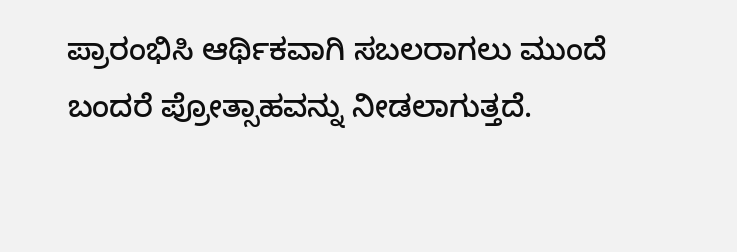ಪ್ರಾರಂಭಿಸಿ ಆರ್ಥಿಕವಾಗಿ ಸಬಲರಾಗಲು ಮುಂದೆ ಬಂದರೆ ಪ್ರೋತ್ಸಾಹವನ್ನು ನೀಡಲಾಗುತ್ತದೆ.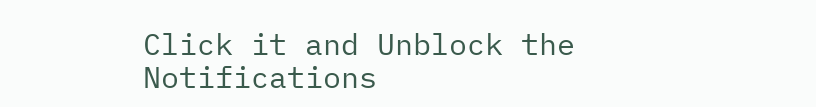Click it and Unblock the Notifications